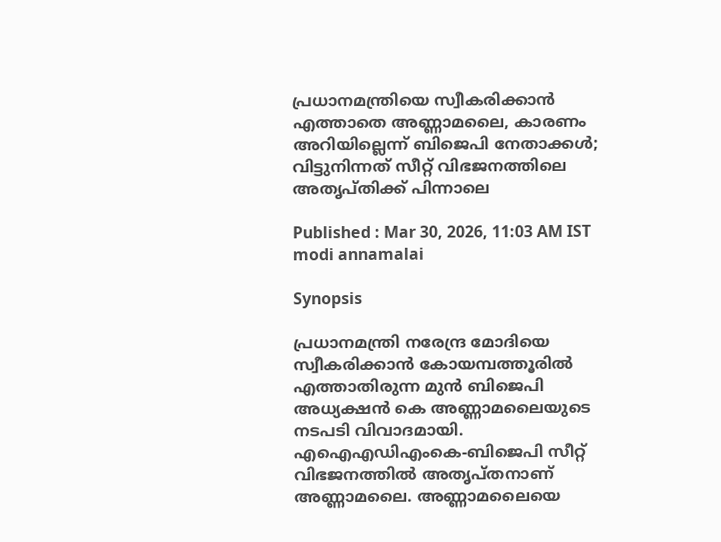പ്രധാനമന്ത്രിയെ സ്വീകരിക്കാൻ എത്താതെ അണ്ണാമലൈ, കാരണം അറിയില്ലെന്ന് ബിജെപി നേതാക്കൾ; വിട്ടുനിന്നത് സീറ്റ് വിഭജനത്തിലെ അതൃപ്തിക്ക് പിന്നാലെ

Published : Mar 30, 2026, 11:03 AM IST
modi annamalai

Synopsis

പ്രധാനമന്ത്രി നരേന്ദ്ര മോദിയെ സ്വീകരിക്കാൻ കോയമ്പത്തൂരിൽ എത്താതിരുന്ന മുൻ ബിജെപി അധ്യക്ഷൻ കെ അണ്ണാമലൈയുടെ നടപടി വിവാദമായി. എഐഎഡിഎംകെ-ബിജെപി സീറ്റ് വിഭജനത്തിൽ അതൃപ്തനാണ് അണ്ണാമലൈ. അണ്ണാമലൈയെ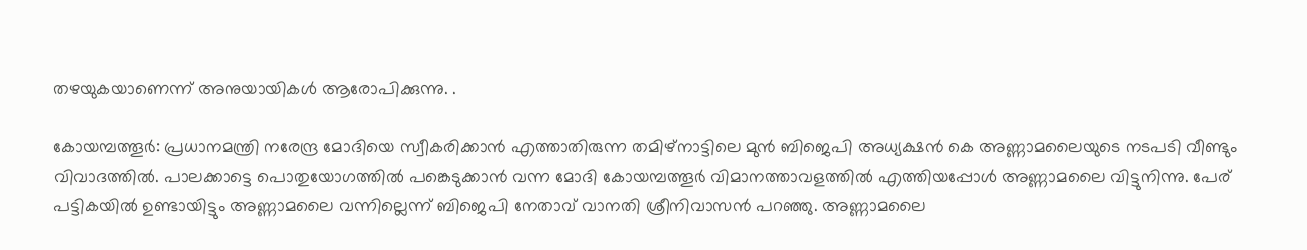തഴയുകയാണെന്ന് അനുയായികൾ ആരോപിക്കുന്നു. .

കോയമ്പത്തൂർ: പ്രധാനമന്ത്രി നരേന്ദ്ര മോദിയെ സ്വീകരിക്കാൻ എത്താതിരുന്ന തമിഴ്നാട്ടിലെ മുൻ ബിജെപി അധ്യക്ഷൻ കെ അണ്ണാമലൈയുടെ നടപടി വീണ്ടും വിവാദത്തിൽ. പാലക്കാട്ടെ പൊതുയോഗത്തിൽ പങ്കെടുക്കാൻ വന്ന മോദി കോയമ്പത്തൂർ വിമാനത്താവളത്തിൽ എത്തിയപ്പോൾ അണ്ണാമലൈ വിട്ടുനിന്നു. പേര് പട്ടികയിൽ ഉണ്ടായിട്ടും അണ്ണാമലൈ വന്നില്ലെന്ന് ബിജെപി നേതാവ് വാനതി ശ്രീനിവാസൻ പറഞ്ഞു. അണ്ണാമലൈ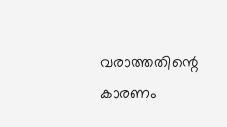വരാത്തതിന്റെ കാരണം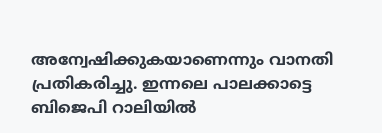അന്വേഷിക്കുകയാണെന്നും വാനതി പ്രതികരിച്ചു. ഇന്നലെ പാലക്കാട്ടെ ബിജെപി റാലിയിൽ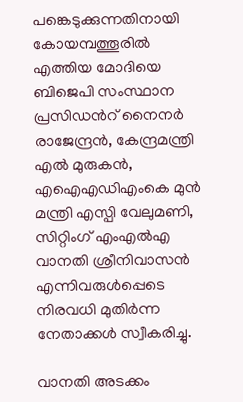പങ്കെടുക്കുന്നതിനായി കോയമ്പത്തൂരിൽ എത്തിയ മോദിയെ ബിജെപി സംസ്ഥാന പ്രസിഡന്‍റ് നൈനർ രാജേന്ദ്രൻ, കേന്ദ്രമന്ത്രി എൽ മുരുകൻ, എഐഎഡിഎംകെ മുൻ മന്ത്രി എസ്പി വേലുമണി, സിറ്റിംഗ് എംഎൽഎ വാനതി ശ്രീനിവാസൻ എന്നിവരുൾപ്പെടെ നിരവധി മുതിർന്ന നേതാക്കൾ സ്വീകരിച്ചു.

വാനതി അടക്കം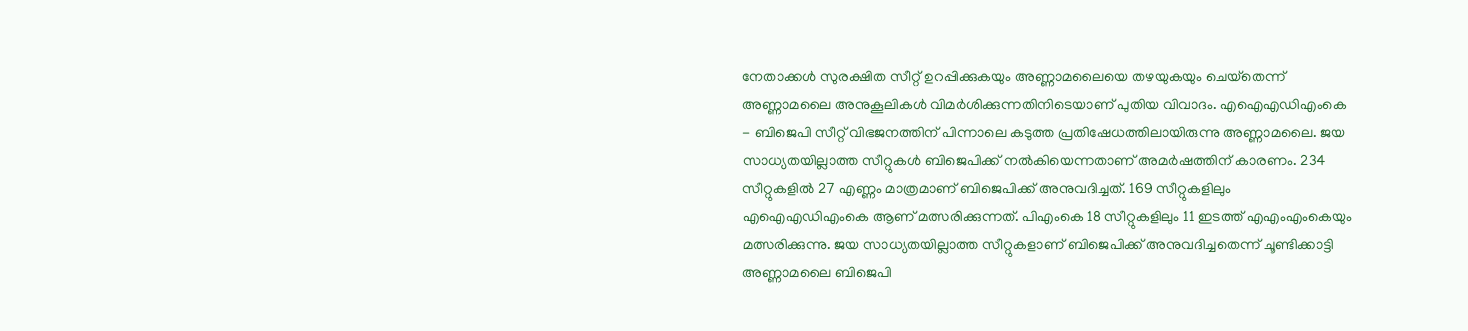നേതാക്കൾ സുരക്ഷിത സീറ്റ് ഉറപ്പിക്കുകയും അണ്ണാമലൈയെ തഴയുകയും ചെയ്‌തെന്ന് അണ്ണാമലൈ അനുകൂലികൾ വിമർശിക്കുന്നതിനിടെയാണ് പുതിയ വിവാദം. എഐഎഡിഎംകെ - ബിജെപി സീറ്റ് വിഭജനത്തിന് പിന്നാലെ കടുത്ത പ്രതിഷേധത്തിലായിരുന്നു അണ്ണാമലൈ. ജയ സാധ്യതയില്ലാത്ത സീറ്റുകൾ ബിജെപിക്ക് നൽകിയെന്നതാണ് അമർഷത്തിന് കാരണം. 234 സീറ്റുകളിൽ 27 എണ്ണം മാത്രമാണ് ബിജെപിക്ക് അനുവദിച്ചത്. 169 സീറ്റുകളിലും എഐഎഡിഎംകെ ആണ് മത്സരിക്കുന്നത്. പിഎംകെ 18 സീറ്റുകളിലും 11 ഇടത്ത് എഎംഎംകെയും മത്സരിക്കുന്നു. ജയ സാധ്യതയില്ലാത്ത സീറ്റുകളാണ് ബിജെപിക്ക് അനുവദിച്ചതെന്ന് ചൂണ്ടിക്കാട്ടി അണ്ണാമലൈ ബിജെപി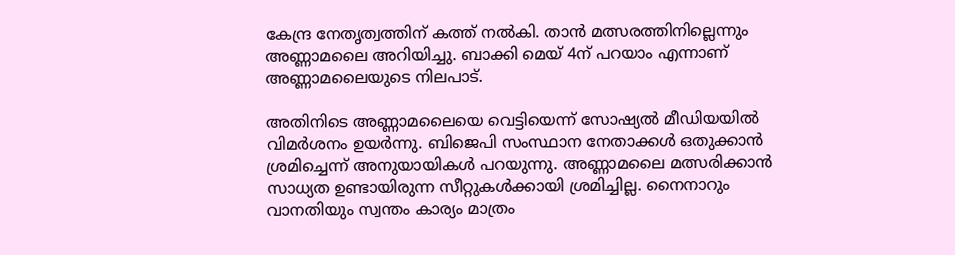കേന്ദ്ര നേതൃത്വത്തിന് കത്ത് നൽകി. താൻ മത്സരത്തിനില്ലെന്നും അണ്ണാമലൈ അറിയിച്ചു. ബാക്കി മെയ് 4ന് പറയാം എന്നാണ് അണ്ണാമലൈയുടെ നിലപാട്.

അതിനിടെ അണ്ണാമലൈയെ വെട്ടിയെന്ന് സോഷ്യൽ മീഡിയയിൽ വിമർശനം ഉയർന്നു. ബിജെപി സംസ്ഥാന നേതാക്കൾ ഒതുക്കാൻ ശ്രമിച്ചെന്ന് അനുയായികൾ പറയുന്നു. അണ്ണാമലൈ മത്സരിക്കാൻ സാധ്യത ഉണ്ടായിരുന്ന സീറ്റുകൾക്കായി ശ്രമിച്ചില്ല. നൈനാറും വാനതിയും സ്വന്തം കാര്യം മാത്രം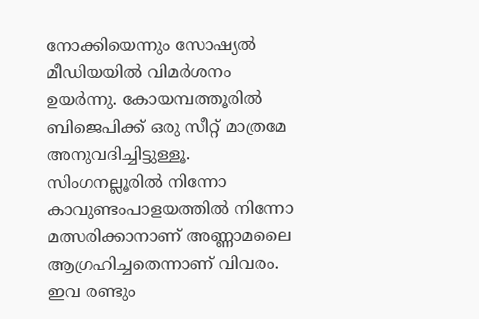നോക്കിയെന്നും സോഷ്യൽ മീഡിയയിൽ വിമർശനം ഉയർന്നു. കോയമ്പത്തൂരിൽ ബിജെപിക്ക് ഒരു സീറ്റ് മാത്രമേ അനുവദിച്ചിട്ടുള്ളൂ. സിംഗനല്ലൂരിൽ നിന്നോ കാവുണ്ടംപാളയത്തിൽ നിന്നോ മത്സരിക്കാനാണ് അണ്ണാമലൈ ആഗ്രഹിച്ചതെന്നാണ് വിവരം. ഇവ രണ്ടും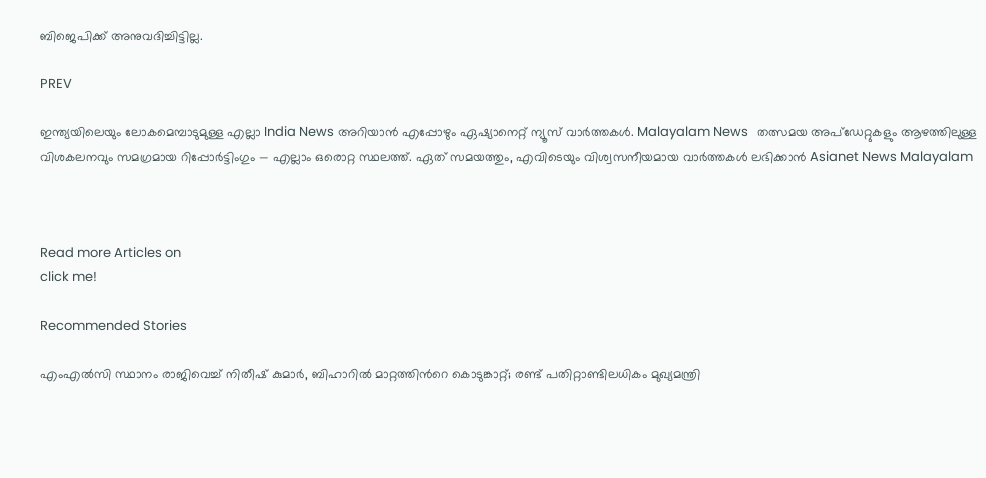ബിജെപിക്ക് അനുവദിച്ചിട്ടില്ല.

PREV

ഇന്ത്യയിലെയും ലോകമെമ്പാടുമുള്ള എല്ലാ India News അറിയാൻ എപ്പോഴും ഏഷ്യാനെറ്റ് ന്യൂസ് വാർത്തകൾ. Malayalam News   തത്സമയ അപ്‌ഡേറ്റുകളും ആഴത്തിലുള്ള വിശകലനവും സമഗ്രമായ റിപ്പോർട്ടിംഗും — എല്ലാം ഒരൊറ്റ സ്ഥലത്ത്. ഏത് സമയത്തും, എവിടെയും വിശ്വസനീയമായ വാർത്തകൾ ലഭിക്കാൻ Asianet News Malayalam



Read more Articles on
click me!

Recommended Stories

എംഎൽസി സ്ഥാനം രാജിവെച്ച് നിതീഷ് കുമാർ, ബിഹാറിൽ മാറ്റത്തിന്‍റെ കൊടുങ്കാറ്റ്; രണ്ട് പതിറ്റാണ്ടിലധികം മുഖ്യമന്ത്രി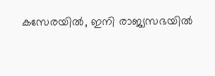കസേരയിൽ, ഇനി രാജ്യസഭയിൽ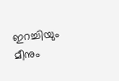ഇറച്ചിയും മീനും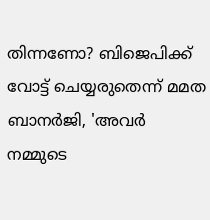തിന്നണോ? ബിജെപിക്ക് വോട്ട് ചെയ്യരുതെന്ന് മമത ബാനർജി, 'അവർ നമ്മുടെ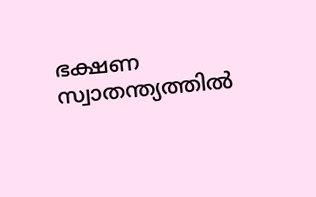ഭക്ഷണ സ്വാതന്ത്യത്തിൽ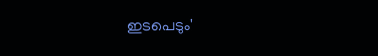ഇടപെടും'